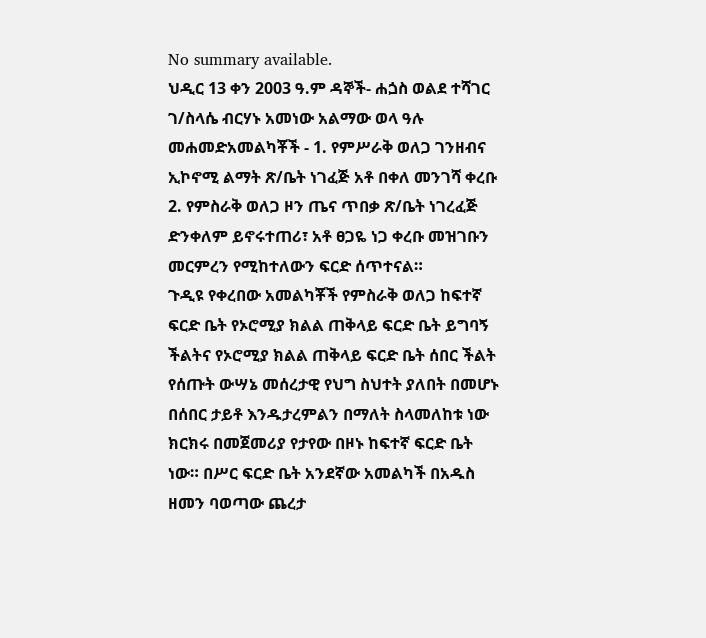No summary available.
ህዲር 13 ቀን 2003 ዓ.ም ዳኞች- ሐጏስ ወልደ ተሻገር ገ/ስላሴ ብርሃኑ አመነው አልማው ወላ ዓሉ መሐመድአመልካቾች - 1. የምሥራቅ ወለጋ ገንዘብና ኢኮኖሚ ልማት ጽ/ቤት ነገፈጅ አቶ በቀለ መንገሻ ቀረቡ 2. የምስራቅ ወለጋ ዞን ጤና ጥበቃ ጽ/ቤት ነገረፈጅ ድንቀለም ይኖሩተጠሪ፣ አቶ ፀጋዬ ነጋ ቀረቡ መዝገቡን መርምረን የሚከተለውን ፍርድ ሰጥተናል።
ጉዲዩ የቀረበው አመልካቾች የምስራቅ ወለጋ ከፍተኛ ፍርድ ቤት የኦሮሚያ ክልል ጠቅላይ ፍርድ ቤት ይግባኝ ችልትና የኦሮሚያ ክልል ጠቅላይ ፍርድ ቤት ሰበር ችልት የሰጡት ውሣኔ መሰረታዊ የህግ ስህተት ያለበት በመሆኑ በሰበር ታይቶ እንዱታረምልን በማለት ስላመለከቱ ነው ክርክሩ በመጀመሪያ የታየው በዞኑ ከፍተኛ ፍርድ ቤት ነው። በሥር ፍርድ ቤት አንደኛው አመልካች በአዱስ ዘመን ባወጣው ጨረታ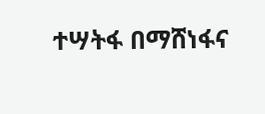ተሣትፋ በማሸነፋና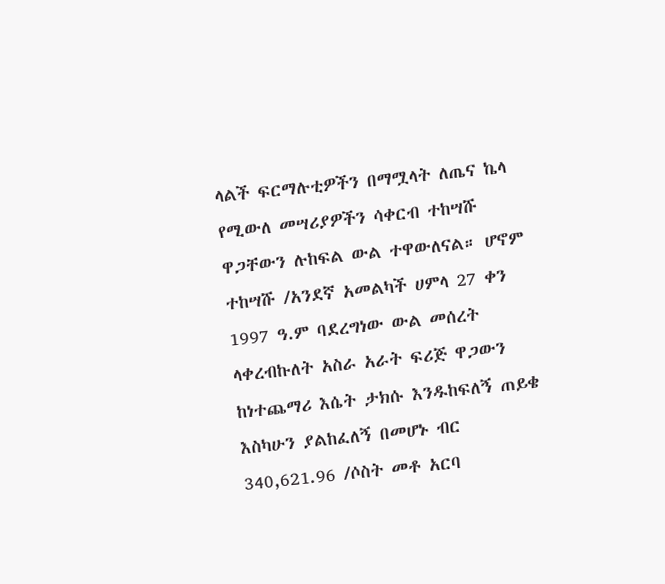ላልች ፍርማሉቲዎችን በማሟላት ለጤና ኬላ የሚውለ መሣሪያዎችን ሳቀርብ ተከሣሹ ዋጋቸውን ሉከፍል ውል ተዋውለናል። ሆኖም ተከሣሹ /አንደኛ አመልካች ሀምላ 27 ቀን 1997 ዓ.ም ባደረግነው ውል መሰረት ላቀረብኩለት አስራ አራት ፍሪጅ ዋጋውን ከነተጨማሪ እሴት ታክሱ እንዱከፍለኝ ጠይቄ እስካሁን ያልከፈለኝ በመሆኑ ብር 340,621.96 /ሶስት መቶ አርባ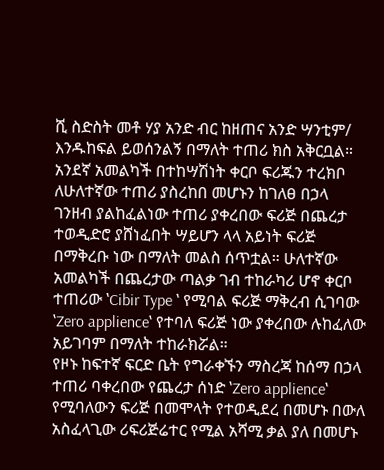ሺ ስድስት መቶ ሃያ አንድ ብር ከዘጠና አንድ ሣንቲም/ እንዱከፍል ይወሰንልኝ በማለት ተጠሪ ክስ አቅርቧል። አንደኛ አመልካች በተከሣሽነት ቀርቦ ፍሪጁን ተረክቦ ለሁለተኛው ተጠሪ ያስረከበ መሆኑን ከገለፀ በኃላ ገንዘብ ያልከፈልነው ተጠሪ ያቀረበው ፍሪጅ በጨረታ ተወዲድሮ ያሸነፈበት ሣይሆን ላላ አይነት ፍሪጅ በማቅረቡ ነው በማለት መልስ ሰጥቷል። ሁለተኛው አመልካች በጨረታው ጣልቃ ገብ ተከራካሪ ሆኖ ቀርቦ ተጠሪው ‛Cibir Type ‛ የሚባል ፍሪጅ ማቅረብ ሲገባው ‛Zero applience‛ የተባለ ፍሪጅ ነው ያቀረበው ሉከፈለው አይገባም በማለት ተከራክሯል።
የዞኑ ከፍተኛ ፍርድ ቤት የግራቀኙን ማስረጃ ከሰማ በኃላ ተጠሪ ባቀረበው የጨረታ ሰነድ ‛Zero applience‛ የሚባለውን ፍሪጅ በመሞላት የተወዲደረ በመሆኑ በውለ አስፈላጊው ሪፍሪጅሬተር የሚል አሻሚ ቃል ያለ በመሆኑ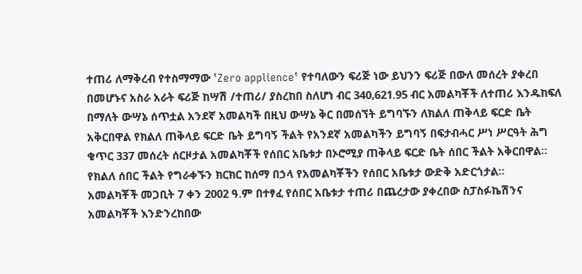ተጠሪ ለማቅረብ የተስማማው ‛Zero applience‛ የተባለውን ፍሪጅ ነው ይህንን ፍሪጅ በውለ መሰረት ያቀረበ በመሆኑና አስራ አራት ፍሪጅ ከሣሽ /ተጠሪ/ ያስረከበ ስለሆነ ብር 340,621.95 ብር አመልካቾች ለተጠሪ እንዱከፍለ በማለት ውሣኔ ሰጥቷል አንደኛ አመልካች በዚህ ውሣኔ ቅር በመሰኘት ይግባኙን ለክልለ ጠቅላይ ፍርድ ቤት አቅርበዋል የክልለ ጠቅላይ ፍርድ ቤት ይግባኝ ችልት የአንደኛ አመልካችን ይግባኝ በፍታብሓር ሥነ ሥርዓት ሕግ ቁጥር 337 መሰረት ሰርዞታል አመልካቾች የሰበር አቤቱታ በኦሮሚያ ጠቅላይ ፍርድ ቤት ሰበር ችልት አቅርበዋል። የክልለ ሰበር ችልት የግራቀኙን ክርክር ከሰማ በኃላ የአመልካቾችን የሰበር አቤቱታ ውድቅ አድርጎታል።
አመልካቾች መጋቢት 7 ቀን 2002 ዓ.ም በተፃፈ የሰበር አቤቱታ ተጠሪ በጨረታው ያቀረበው ስፓስፉኬሽንና አመልካቾች እንድንረከበው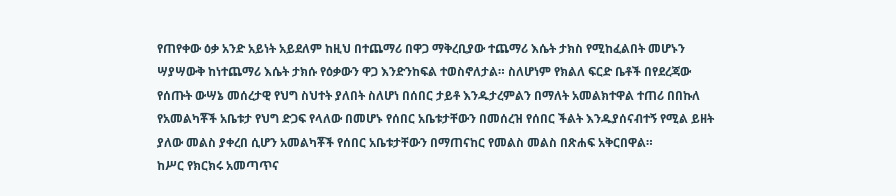የጠየቀው ዕቃ አንድ አይነት አይደለም ከዚህ በተጨማሪ በዋጋ ማቅረቢያው ተጨማሪ እሴት ታክስ የሚከፈልበት መሆኑን ሣያሣውቅ ከነተጨማሪ እሴት ታክሱ የዕቃውን ዋጋ እንድንከፍል ተወስኖለታል። ስለሆነም የክልለ ፍርድ ቤቶች በየደረጃው የሰጡት ውሣኔ መሰረታዊ የህግ ስህተት ያለበት ስለሆነ በሰበር ታይቶ እንዱታረምልን በማለት አመልክተዋል ተጠሪ በበኩለ የአመልካቾች አቤቱታ የህግ ድጋፍ የላለው በመሆኑ የሰበር አቤቱታቸውን በመሰረዝ የሰበር ችልት እንዱያሰናብተኝ የሚል ይዘት ያለው መልስ ያቀረበ ሲሆን አመልካቾች የሰበር አቤቱታቸውን በማጠናከር የመልስ መልስ በጽሐፍ አቅርበዋል።
ከሥር የክርክሩ አመጣጥና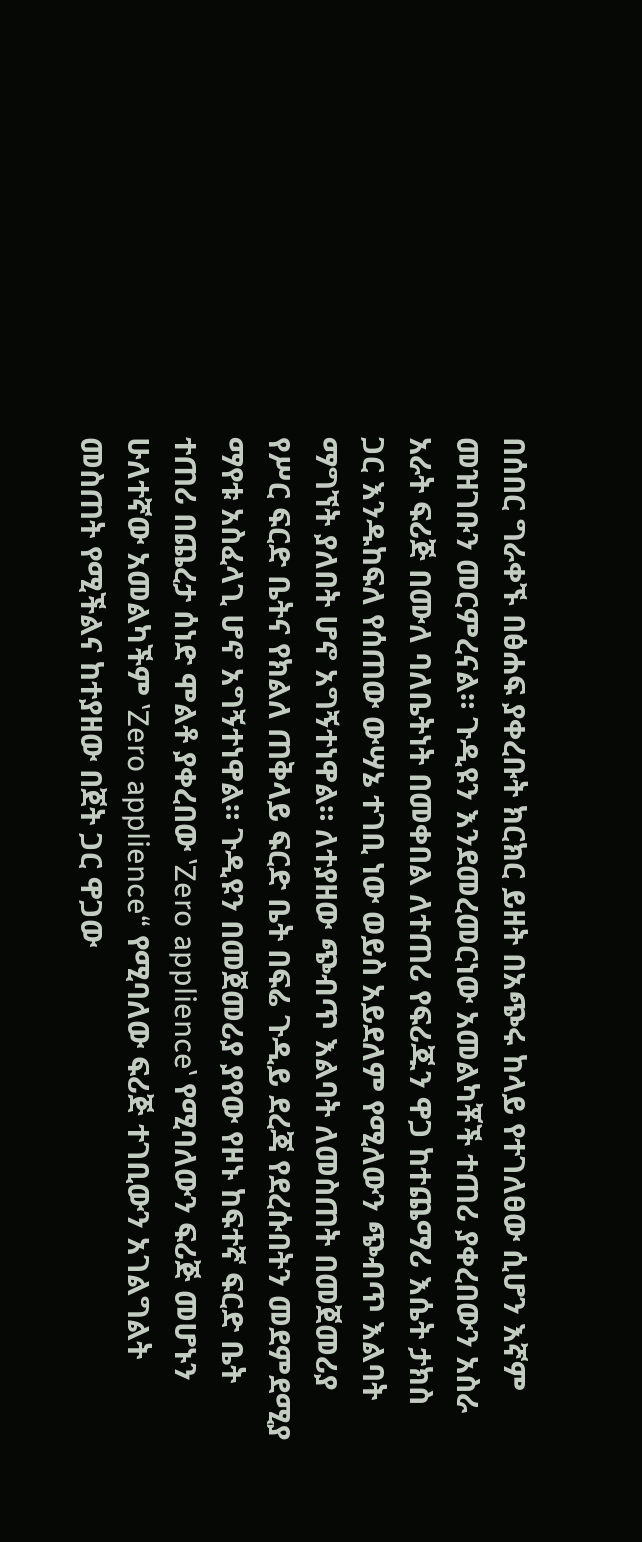በሰበር ግራቀኙ በፅሐፍ ያቀረቡት ክርክር ይዘት በአጭሩ ከላይ የተገለፀው ሲሆን እኛም መዝገቡን መርምረናል። ጉዲዩን እንደመረመርነው አመልካቾች ተጠሪ ያቀረበውን አስራ አራት ፍሪጅ በሙለ ባለቤትነት በመቀበል ለተጠሪ የፍሪጁን ዋጋ ከተጨማሪ እሴት ታክስ ጋር እንዱከፍለ የሰጠው ውሣኔ ተገቢ ነው ወይስ አይደለም የሚለውን ጭብጥ እልባት ማግኘት ያለበት ሆኖ አግኝተነዋል። ለተያዘው ጭብጥ እልባት ለመስጠት በመጀመሪያ የሥር ፍርድ ቤትና የክልለ ጠቅላይ ፍርድ ቤት በፍሬ ጉዲይ ደረጃ የደረሱበትን መደምደሚያ ማየቱ አስፈላጊ ሆኖ አግኝተነዋል። ጉዲዩን በመጀመሪያ ያየው የዞኑ ከፍተኛ ፍርድ ቤት ተጠሪ በጨረታ ሰነድ ሞልቶ ያቀረበው ‛Zero applience‛ የሚባለውን ፍሪጅ መሆኑን ሁለተኛው አመልካችም ‛Zero applience“ የሚባለው ፍሪጅ ተገቢውን አገልግልት መስጠት የሚችልና ከተያዘው በጀት ጋር ዋጋው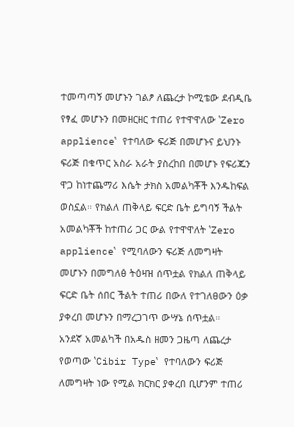ተመጣጣኝ መሆኑን ገልፆ ለጨረታ ኮሚቴው ደብዲቤ የፃፈ መሆኑን በመዘርዘር ተጠሪ የተዋዋለው ‛Zero applience‛ የተባለው ፍሪጅ በመሆኑና ይህንኑ ፍሪጅ በቁጥር አስራ አራት ያስረከበ በመሆኑ የፍሪጁን ዋጋ ከነተጨማሪ እሴት ታክስ አመልካቾች እንዱከፍል ወስኗል። የክልለ ጠቅላይ ፍርድ ቤት ይግባኝ ችልት አመልካቾች ከተጠሪ ጋር ውል የተዋዋለት ‛Zero applience‛ የሚባለውን ፍሪጅ ለመግዛት መሆኑን በመግለፅ ትዕዛዝ ሰጥቷል የክልለ ጠቅላይ ፍርድ ቤት ሰበር ችልት ተጠሪ በውለ የተገለፀውን ዕቃ ያቀረበ መሆኑን በማረጋገጥ ውሣኔ ሰጥቷል።
አንደኛ አመልካች በአዱስ ዘመን ጋዜጣ ለጨረታ የወጣው ‛Cibir Type‛ የተባለውን ፍሪጅ ለመግዛት ነው የሚል ክርክር ያቀረበ ቢሆንም ተጠሪ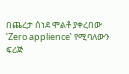በጨረታ ሰነደ ሞልቶ ያቀረበው ‛Zero applience‛ የሚባለውን ፍሪጅ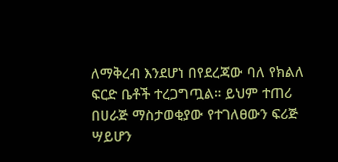ለማቅረብ እንደሆነ በየደረጃው ባለ የክልለ ፍርድ ቤቶች ተረጋግጧል። ይህም ተጠሪ በሀራጅ ማስታወቂያው የተገለፀውን ፍሪጅ ሣይሆን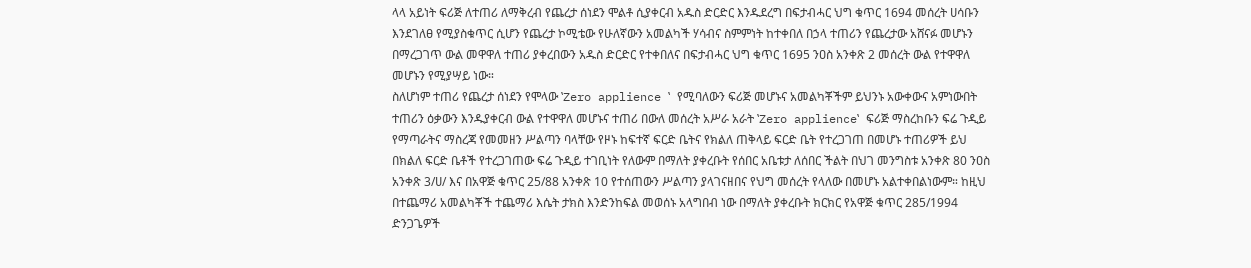ላላ አይነት ፍሪጅ ለተጠሪ ለማቅረብ የጨረታ ሰነደን ሞልቶ ሲያቀርብ አዱስ ድርድር እንዱደረግ በፍታብሓር ህግ ቁጥር 1694 መሰረት ሀሳቡን እንደገለፀ የሚያስቁጥር ሲሆን የጨረታ ኮሚቴው የሁለኛውን አመልካች ሃሳብና ስምምነት ከተቀበለ በኃላ ተጠሪን የጨረታው አሸናፉ መሆኑን በማረጋገጥ ውል መዋዋለ ተጠሪ ያቀረበውን አዱስ ድርድር የተቀበለና በፍታብሓር ህግ ቁጥር 1695 ንዐስ አንቀጽ 2 መሰረት ውል የተዋዋለ መሆኑን የሚያሣይ ነው።
ስለሆነም ተጠሪ የጨረታ ሰነደን የሞላው ‛Zero applience ‛ የሚባለውን ፍሪጅ መሆኑና አመልካቾችም ይህንኑ አውቀውና አምነውበት ተጠሪን ዕቃውን እንዱያቀርብ ውል የተዋዋለ መሆኑና ተጠሪ በውለ መሰረት አሥራ አራት ‛Zero applience‛ ፍሪጅ ማስረከቡን ፍሬ ጉዲይ የማጣራትና ማስረጃ የመመዘን ሥልጣን ባላቸው የዞኑ ከፍተኛ ፍርድ ቤትና የክልለ ጠቅላይ ፍርድ ቤት የተረጋገጠ በመሆኑ ተጠሪዎች ይህ በክልለ ፍርድ ቤቶች የተረጋገጠው ፍሬ ጉዲይ ተገቢነት የለውም በማለት ያቀረቡት የሰበር አቤቱታ ለሰበር ችልት በህገ መንግስቱ አንቀጽ 80 ንዐስ አንቀጽ 3/ሀ/ እና በአዋጅ ቁጥር 25/88 አንቀጽ 10 የተሰጠውን ሥልጣን ያላገናዘበና የህግ መሰረት የላለው በመሆኑ አልተቀበልነውም። ከዚህ በተጨማሪ አመልካቾች ተጨማሪ እሴት ታክስ እንድንከፍል መወሰኑ አላግበብ ነው በማለት ያቀረቡት ክርክር የአዋጅ ቁጥር 285/1994 ድንጋጌዎች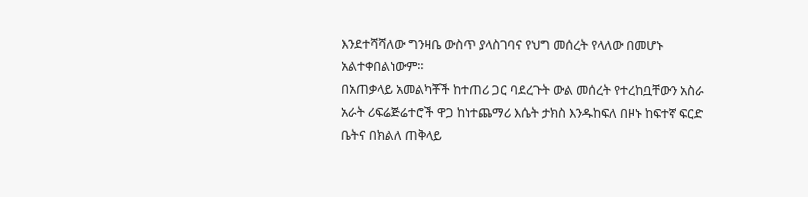እንደተሻሻለው ግንዛቤ ውስጥ ያላስገባና የህግ መሰረት የላለው በመሆኑ አልተቀበልነውም።
በአጠቃላይ አመልካቾች ከተጠሪ ጋር ባደረጉት ውል መሰረት የተረከቧቸውን አስራ አራት ሪፍሬጅሬተሮች ዋጋ ከነተጨማሪ እሴት ታክስ እንዱከፍለ በዞኑ ከፍተኛ ፍርድ ቤትና በክልለ ጠቅላይ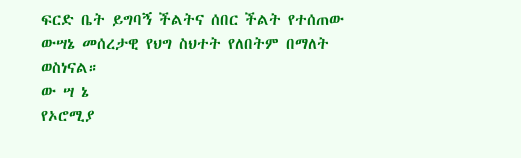ፍርድ ቤት ይግባኝ ችልትና ሰበር ችልት የተሰጠው ውሣኔ መሰረታዊ የህግ ስህተት የለበትም በማለት ወስነናል።
ው ሣ ኔ
የኦሮሚያ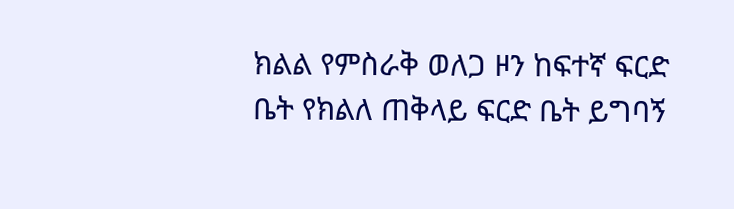ክልል የምስራቅ ወለጋ ዞን ከፍተኛ ፍርድ ቤት የክልለ ጠቅላይ ፍርድ ቤት ይግባኝ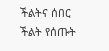ችልትና ሰበር ችልት የሰጡት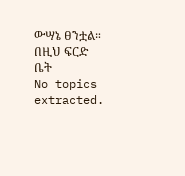ውሣኔ ፀንቷል።
በዚህ ፍርድ ቤት
No topics extracted.